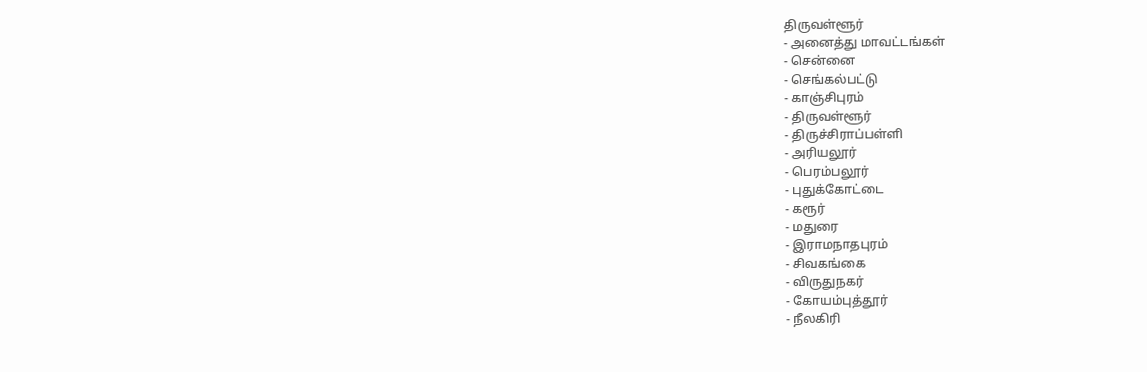திருவள்ளூர்
- அனைத்து மாவட்டங்கள்
- சென்னை
- செங்கல்பட்டு
- காஞ்சிபுரம்
- திருவள்ளூர்
- திருச்சிராப்பள்ளி
- அரியலூர்
- பெரம்பலூர்
- புதுக்கோட்டை
- கரூர்
- மதுரை
- இராமநாதபுரம்
- சிவகங்கை
- விருதுநகர்
- கோயம்புத்தூர்
- நீலகிரி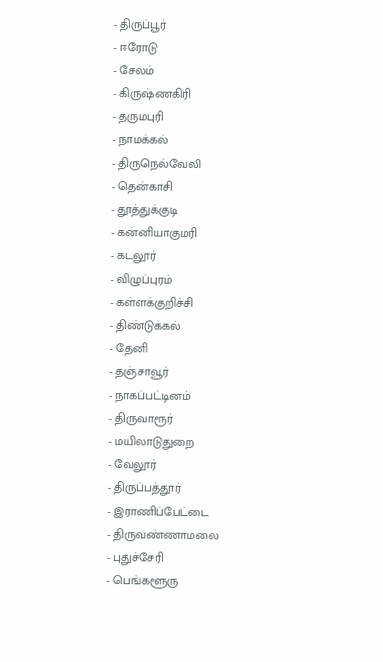- திருப்பூர்
- ஈரோடு
- சேலம்
- கிருஷ்ணகிரி
- தருமபுரி
- நாமக்கல்
- திருநெல்வேலி
- தென்காசி
- தூத்துக்குடி
- கன்னியாகுமரி
- கடலூர்
- விழுப்புரம்
- கள்ளக்குறிச்சி
- திண்டுக்கல்
- தேனி
- தஞ்சாவூர்
- நாகப்பட்டினம்
- திருவாரூர்
- மயிலாடுதுறை
- வேலூர்
- திருப்பத்தூர்
- இராணிப்பேட்டை
- திருவண்ணாமலை
- புதுச்சேரி
- பெங்களூரு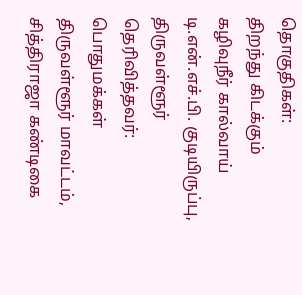தொகுதிகள்:
திறந்து கிடக்கும் கழிவுநீர் கால்வாய்
டி.என்.எச்.பி. குடியிருப்பு, திருவள்ளூர்
தெரிவித்தவர்: பொதுமக்கள்
திருவள்ளூர் மாவட்டம், சித்திராஜா கண்டிகை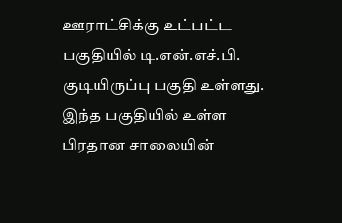ஊராட்சிக்கு உட்பட்ட பகுதியில் டி.என்.எச்.பி. குடியிருப்பு பகுதி உள்ளது. இந்த பகுதியில் உள்ள பிரதான சாலையின்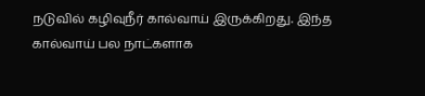நடுவில் கழிவுநீர் கால்வாய் இருக்கிறது. இந்த கால்வாய் பல நாட்களாக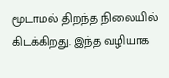மூடாமல் திறந்த நிலையில் கிடக்கிறது. இந்த வழியாக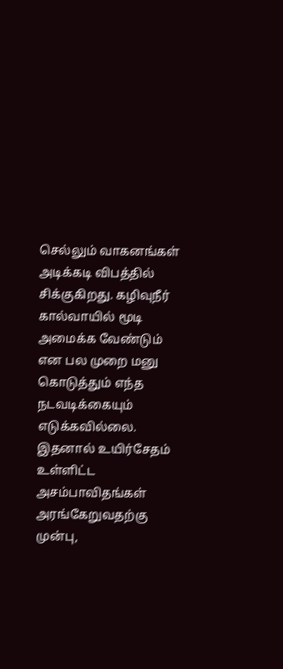செல்லும் வாகனங்கள் அடிக்கடி விபத்தில் சிக்குகிறது. கழிவுநீர் கால்வாயில் மூடி அமைக்க வேண்டும் என பல முறை மனு கொடுத்தும் எந்த நடவடிக்கையும் எடுக்கவில்லை. இதனால் உயிர்சேதம் உள்ளிட்ட அசம்பாவிதங்கள் அரங்கேறுவதற்கு முன்பு,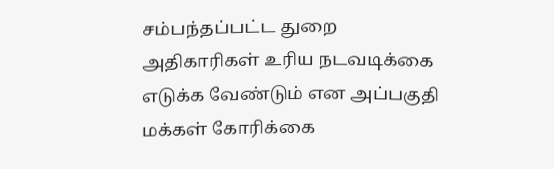சம்பந்தப்பட்ட துறை அதிகாரிகள் உரிய நடவடிக்கை எடுக்க வேண்டும் என அப்பகுதி மக்கள் கோரிக்கை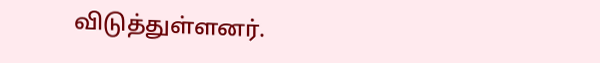விடுத்துள்ளனர்.